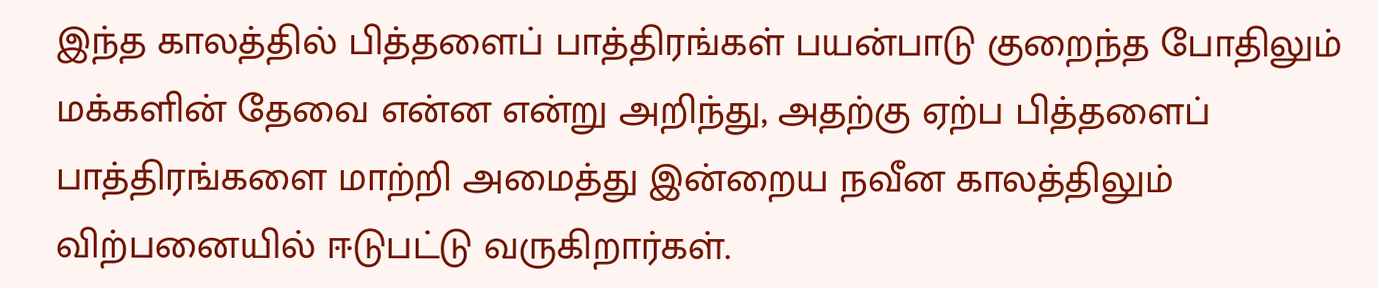இந்த காலத்தில் பித்தளைப் பாத்திரங்கள் பயன்பாடு குறைந்த போதிலும் மக்களின் தேவை என்ன என்று அறிந்து, அதற்கு ஏற்ப பித்தளைப் பாத்திரங்களை மாற்றி அமைத்து இன்றைய நவீன காலத்திலும் விற்பனையில் ஈடுபட்டு வருகிறார்கள்.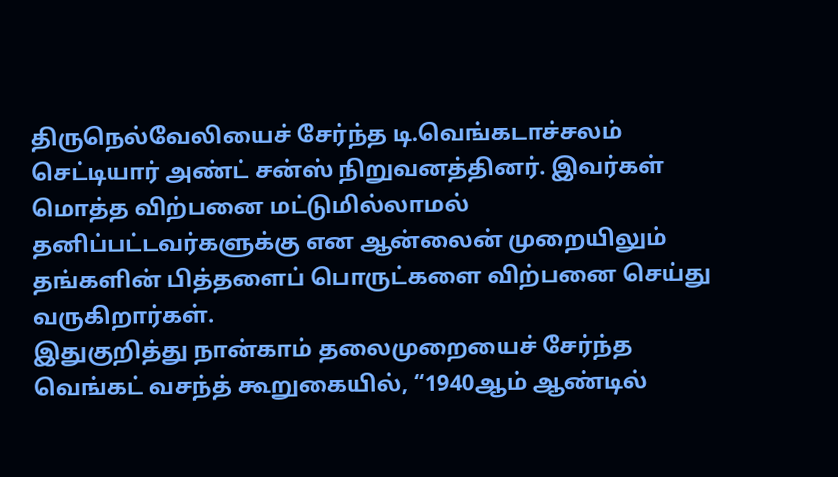திருநெல்வேலியைச் சேர்ந்த டி.வெங்கடாச்சலம் செட்டியார் அண்ட் சன்ஸ் நிறுவனத்தினர். இவர்கள் மொத்த விற்பனை மட்டுமில்லாமல் தனிப்பட்டவர்களுக்கு என ஆன்லைன் முறையிலும் தங்களின் பித்தளைப் பொருட்களை விற்பனை செய்து வருகிறார்கள்.
இதுகுறித்து நான்காம் தலைமுறையைச் சேர்ந்த வெங்கட் வசந்த் கூறுகையில், “1940ஆம் ஆண்டில்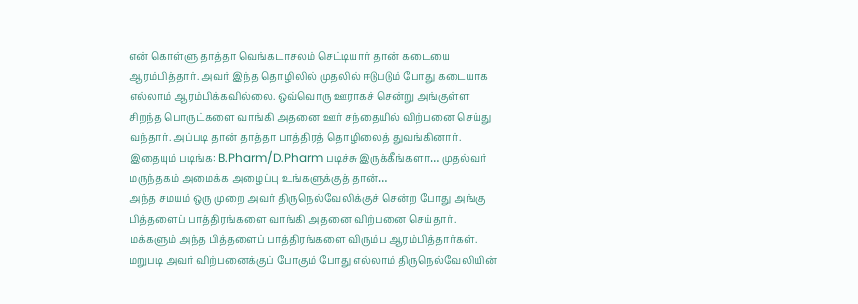என் கொள்ளு தாத்தா வெங்கடாசலம் செட்டியார் தான் கடையை ஆரம்பித்தார். அவர் இந்த தொழிலில் முதலில் ஈடுபடும் போது கடையாக எல்லாம் ஆரம்பிக்கவில்லை. ஒவ்வொரு ஊராகச் சென்று அங்குள்ள சிறந்த பொருட்களை வாங்கி அதனை ஊர் சந்தையில் விற்பனை செய்து வந்தார். அப்படி தான் தாத்தா பாத்திரத் தொழிலைத் துவங்கினார்.
இதையும் படிங்க: B.Pharm/D.Pharm படிச்சு இருக்கீங்களா… முதல்வர் மருந்தகம் அமைக்க அழைப்பு உங்களுக்குத் தான்…
அந்த சமயம் ஒரு முறை அவர் திருநெல்வேலிக்குச் சென்ற போது அங்கு பித்தளைப் பாத்திரங்களை வாங்கி அதனை விற்பனை செய்தார். மக்களும் அந்த பித்தளைப் பாத்திரங்களை விரும்ப ஆரம்பித்தார்கள். மறுபடி அவர் விற்பனைக்குப் போகும் போது எல்லாம் திருநெல்வேலியின்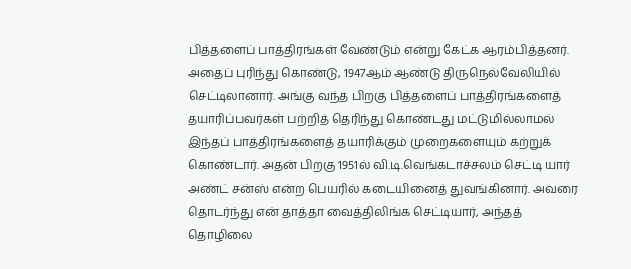பித்தளைப் பாத்திரங்கள் வேண்டும் என்று கேட்க ஆரம்பித்தனர்.
அதைப் புரிந்து கொண்டு, 1947ஆம் ஆண்டு திருநெல்வேலியில் செட்டிலானார். அங்கு வந்த பிறகு பித்தளைப் பாத்திரங்களைத் தயாரிப்பவர்கள் பற்றித் தெரிந்து கொண்டது மட்டுமில்லாமல் இந்தப் பாத்திரங்களைத் தயாரிக்கும் முறைகளையும் கற்றுக் கொண்டார். அதன் பிறகு 1951ல் வி.டி.வெங்கடாச்சலம் செட்டி யார் அண்ட் சன்ஸ் என்ற பெயரில் கடையினைத் துவங்கினார். அவரை தொடர்ந்து என் தாத்தா வைத்திலிங்க செட்டியார், அந்தத் தொழிலை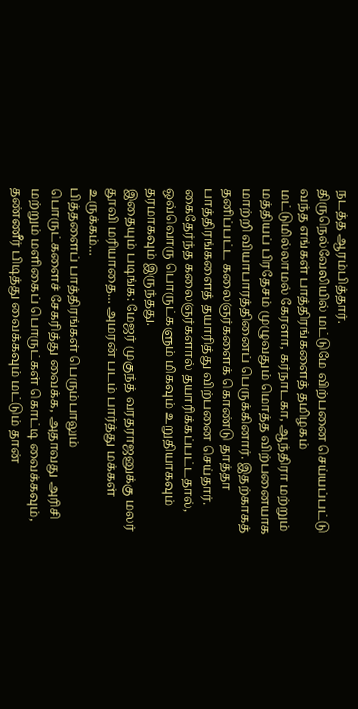நடத்த ஆரம்பித்தார்.
திருநெல்வேலியில் மட்டுமே விற்பனை செய்யப்பட்டு வந்த எங்கள் பாத்திரங்களைத் தமிழகம் மட்டுமில்லாமல் கேரளா, கர்நாடகா, ஆந்திரா மற்றும் மத்தியப் பிரதேசம் முழுவதும் மொத்த விற்பனையாக மாற்றி வியாபாரத்தினைப் பெருக்கினார். இதற்காகத் தனிப்பட்ட கலைஞர்களைக் கொண்டு தாத்தா பாத்திரங்களைத் தயாரித்து விற்பனை செய்தார். கைதேர்ந்த கலைஞர்களால் தயாரிக்கப்பட்டதால், ஒவ்வொரு பொருட்களும் மிகவும் உறுதியாகவும் தரமாகவும் இருந்தது.
இதையும் படிங்க: மேஜர் முகுந்த் வரதராஜனுக்கு மலர் தூவி மரியாதை… அமரன் படம் பார்த்து மக்கள் உருக்கம்…
பித்தளைப் பாத்திரங்கள் பெரும்பாலும் பொருட்களைச் சேகரித்து வைக்க, அதாவது அரிசி மற்றும் மளிகைப் பொருட்கள் கொட்டி வைக்கவும், தண்ணீர் பிடித்து வைக்கவும் மட்டும் தான்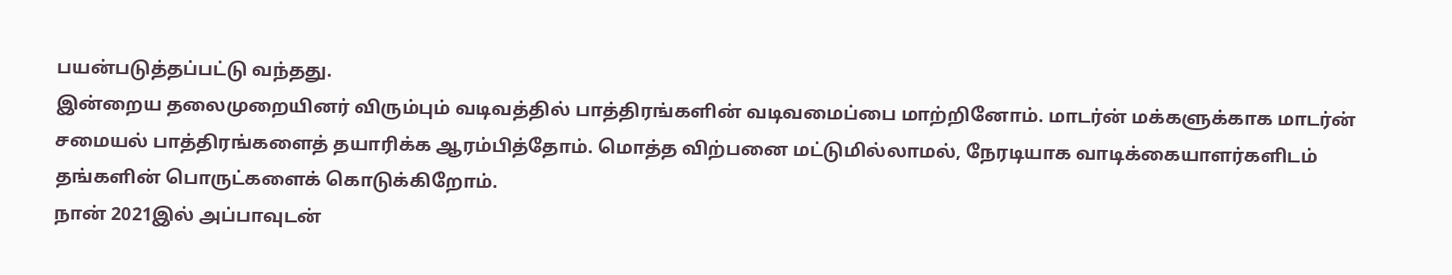பயன்படுத்தப்பட்டு வந்தது.
இன்றைய தலைமுறையினர் விரும்பும் வடிவத்தில் பாத்திரங்களின் வடிவமைப்பை மாற்றினோம். மாடர்ன் மக்களுக்காக மாடர்ன் சமையல் பாத்திரங்களைத் தயாரிக்க ஆரம்பித்தோம். மொத்த விற்பனை மட்டுமில்லாமல், நேரடியாக வாடிக்கையாளர்களிடம் தங்களின் பொருட்களைக் கொடுக்கிறோம்.
நான் 2021இல் அப்பாவுடன்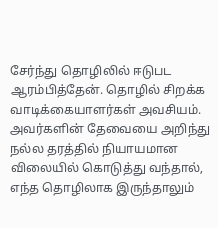சேர்ந்து தொழிலில் ஈடுபட ஆரம்பித்தேன். தொழில் சிறக்க வாடிக்கையாளர்கள் அவசியம். அவர்களின் தேவையை அறிந்து நல்ல தரத்தில் நியாயமான விலையில் கொடுத்து வந்தால், எந்த தொழிலாக இருந்தாலும்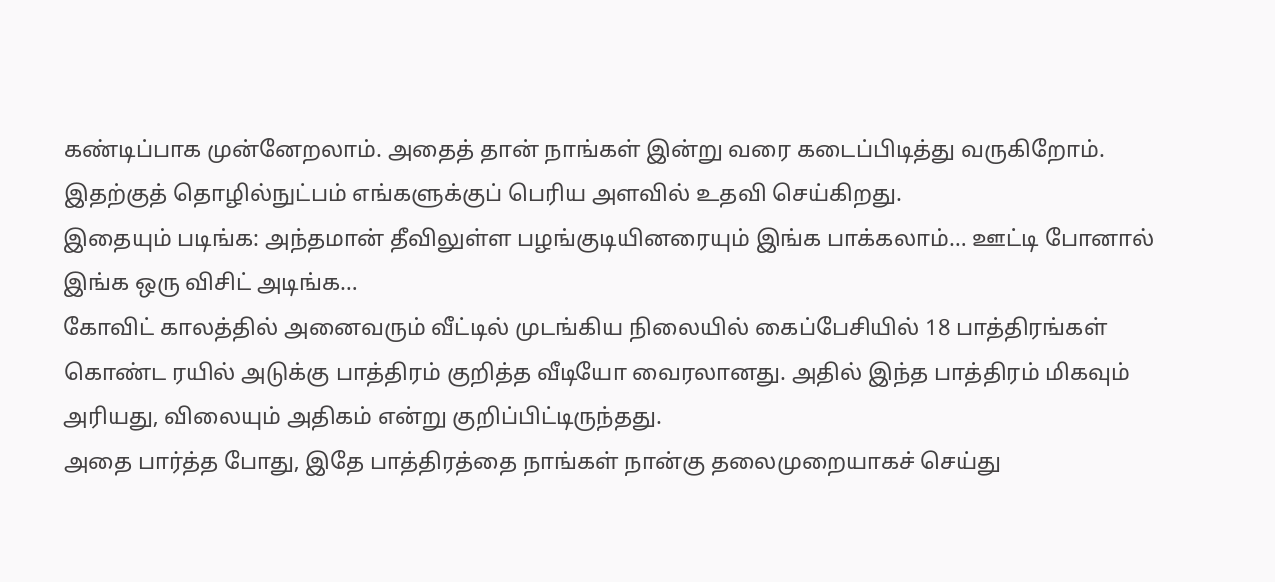கண்டிப்பாக முன்னேறலாம். அதைத் தான் நாங்கள் இன்று வரை கடைப்பிடித்து வருகிறோம். இதற்குத் தொழில்நுட்பம் எங்களுக்குப் பெரிய அளவில் உதவி செய்கிறது.
இதையும் படிங்க: அந்தமான் தீவிலுள்ள பழங்குடியினரையும் இங்க பாக்கலாம்… ஊட்டி போனால் இங்க ஒரு விசிட் அடிங்க…
கோவிட் காலத்தில் அனைவரும் வீட்டில் முடங்கிய நிலையில் கைப்பேசியில் 18 பாத்திரங்கள் கொண்ட ரயில் அடுக்கு பாத்திரம் குறித்த வீடியோ வைரலானது. அதில் இந்த பாத்திரம் மிகவும் அரியது, விலையும் அதிகம் என்று குறிப்பிட்டிருந்தது.
அதை பார்த்த போது, இதே பாத்திரத்தை நாங்கள் நான்கு தலைமுறையாகச் செய்து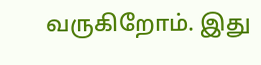வருகிறோம். இது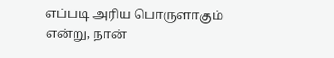எப்படி அரிய பொருளாகும் என்று, நான்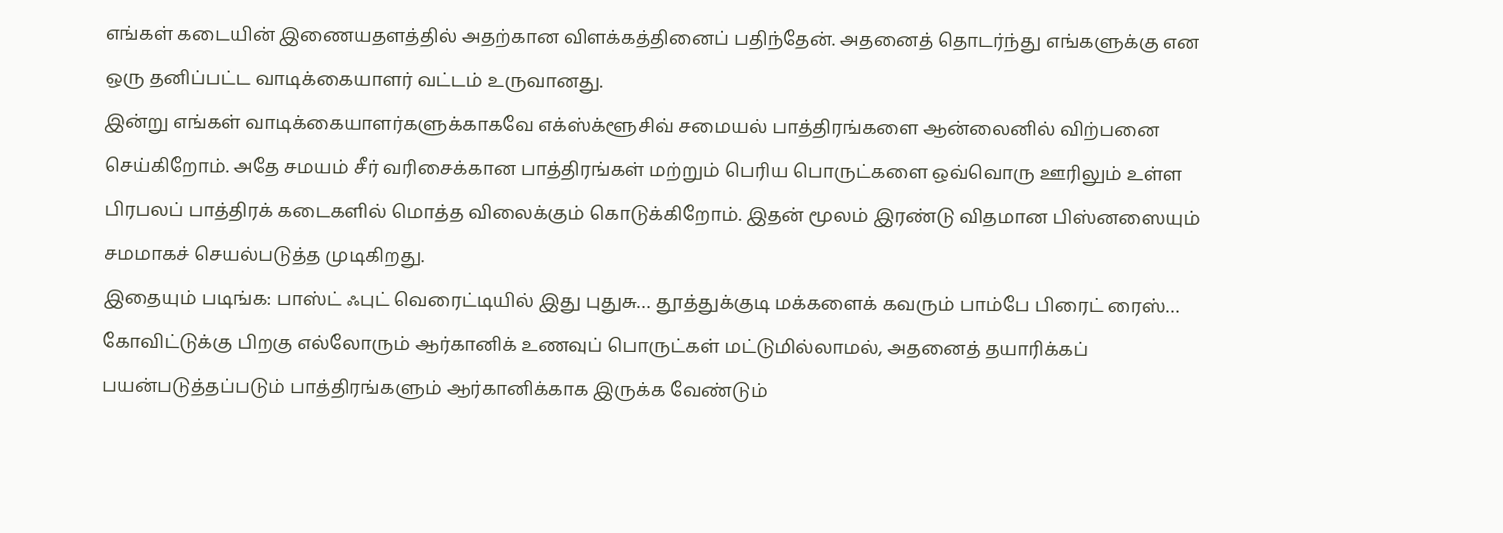எங்கள் கடையின் இணையதளத்தில் அதற்கான விளக்கத்தினைப் பதிந்தேன். அதனைத் தொடர்ந்து எங்களுக்கு என ஒரு தனிப்பட்ட வாடிக்கையாளர் வட்டம் உருவானது.
இன்று எங்கள் வாடிக்கையாளர்களுக்காகவே எக்ஸ்க்ளூசிவ் சமையல் பாத்திரங்களை ஆன்லைனில் விற்பனை செய்கிறோம். அதே சமயம் சீர் வரிசைக்கான பாத்திரங்கள் மற்றும் பெரிய பொருட்களை ஒவ்வொரு ஊரிலும் உள்ள பிரபலப் பாத்திரக் கடைகளில் மொத்த விலைக்கும் கொடுக்கிறோம். இதன் மூலம் இரண்டு விதமான பிஸ்னஸையும் சமமாகச் செயல்படுத்த முடிகிறது.
இதையும் படிங்க: பாஸ்ட் ஃபுட் வெரைட்டியில் இது புதுசு… தூத்துக்குடி மக்களைக் கவரும் பாம்பே பிரைட் ரைஸ்…
கோவிட்டுக்கு பிறகு எல்லோரும் ஆர்கானிக் உணவுப் பொருட்கள் மட்டுமில்லாமல், அதனைத் தயாரிக்கப் பயன்படுத்தப்படும் பாத்திரங்களும் ஆர்கானிக்காக இருக்க வேண்டும்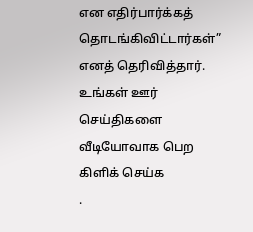என எதிர்பார்க்கத் தொடங்கிவிட்டார்கள்” எனத் தெரிவித்தார்.
உங்கள் ஊர் செய்திகளை வீடியோவாக பெற
கிளிக் செய்க
.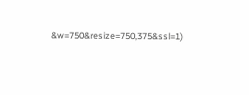&w=750&resize=750,375&ssl=1)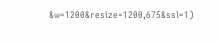&w=1200&resize=1200,675&ssl=1)